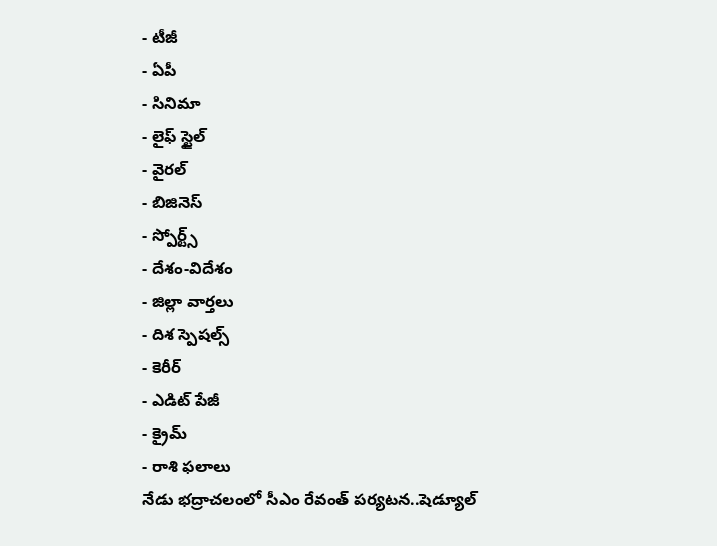- టీజీ
- ఏపీ
- సినిమా
- లైఫ్ స్టైల్
- వైరల్
- బిజినెస్
- స్పోర్ట్స్
- దేశం-విదేశం
- జిల్లా వార్తలు
- దిశ స్పెషల్స్
- కెరీర్
- ఎడిట్ పేజీ
- క్రైమ్
- రాశి ఫలాలు
నేడు భద్రాచలంలో సీఎం రేవంత్ పర్యటన..షెడ్యూల్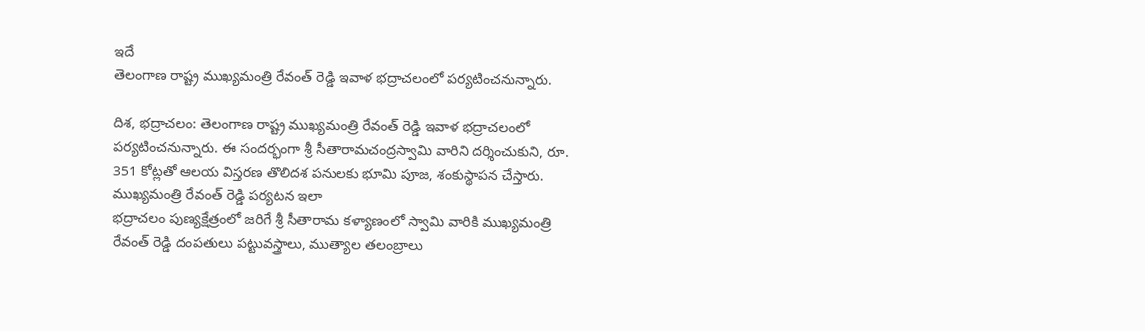ఇదే
తెలంగాణ రాష్ట్ర ముఖ్యమంత్రి రేవంత్ రెడ్డి ఇవాళ భద్రాచలంలో పర్యటించనున్నారు.

దిశ, భద్రాచలం: తెలంగాణ రాష్ట్ర ముఖ్యమంత్రి రేవంత్ రెడ్డి ఇవాళ భద్రాచలంలో పర్యటించనున్నారు. ఈ సందర్భంగా శ్రీ సీతారామచంద్రస్వామి వారిని దర్శించుకుని, రూ. 351 కోట్లతో ఆలయ విస్తరణ తొలిదశ పనులకు భూమి పూజ, శంకుస్థాపన చేస్తారు.
ముఖ్యమంత్రి రేవంత్ రెడ్డి పర్యటన ఇలా
భద్రాచలం పుణ్యక్షేత్రంలో జరిగే శ్రీ సీతారామ కళ్యాణంలో స్వామి వారికి ముఖ్యమంత్రి రేవంత్ రెడ్డి దంపతులు పట్టువస్త్రాలు, ముత్యాల తలంబ్రాలు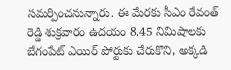సమర్పించనున్నారు. ఈ మేరకు సీఎం రేవంత్ రెడ్డి శుక్రవారం ఉదయం 8.45 నిమిషాలకు బేగంపేట్ ఎయిర్ పోర్టుకు చేరుకొని, అక్కడి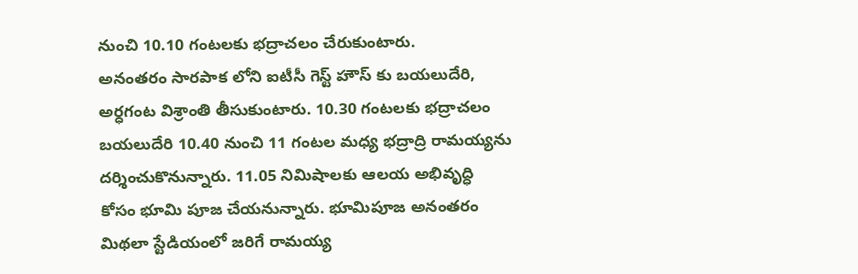నుంచి 10.10 గంటలకు భద్రాచలం చేరుకుంటారు.
అనంతరం సారపాక లోని ఐటీసీ గెస్ట్ హౌస్ కు బయలుదేరి, అర్ధగంట విశ్రాంతి తీసుకుంటారు. 10.30 గంటలకు భద్రాచలం బయలుదేరి 10.40 నుంచి 11 గంటల మధ్య భద్రాద్రి రామయ్యను దర్శించుకొనున్నారు. 11.05 నిమిషాలకు ఆలయ అభివృద్ధి కోసం భూమి పూజ చేయనున్నారు. భూమిపూజ అనంతరం మిథలా స్టేడియంలో జరిగే రామయ్య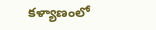కళ్యాణంలో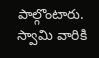పాల్గొంటారు. స్వామి వారికి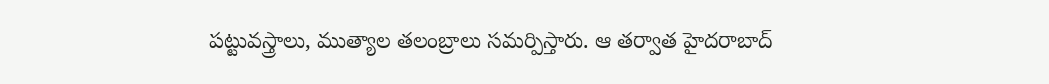పట్టువస్త్రాలు, ముత్యాల తలంబ్రాలు సమర్పిస్తారు. ఆ తర్వాత హైదరాబాద్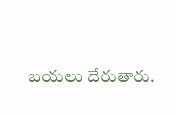బయలు దేరుతారు.